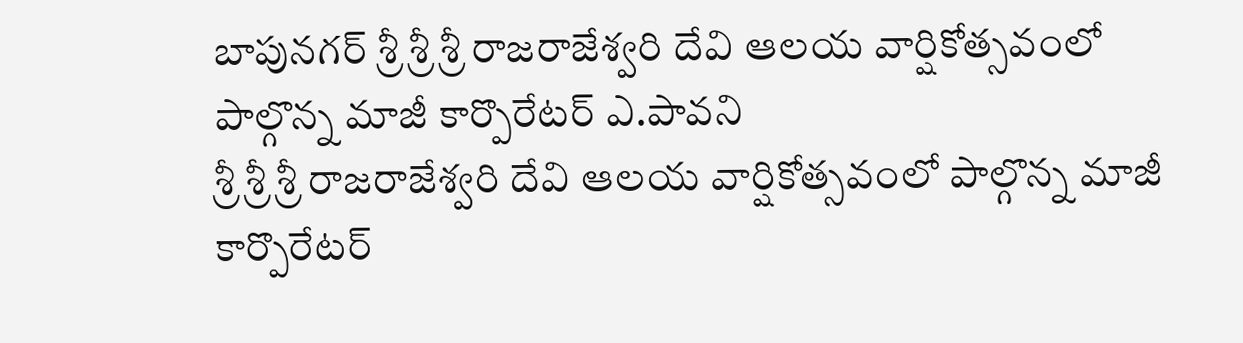బాపునగర్ శ్రీ శ్రీ శ్రీ రాజరాజేశ్వరి దేవి ఆలయ వార్షికోత్సవంలో పాల్గొన్న మాజీ కార్పొరేటర్ ఎ.పావని
శ్రీ శ్రీ శ్రీ రాజరాజేశ్వరి దేవి ఆలయ వార్షికోత్సవంలో పాల్గొన్న మాజీ కార్పొరేటర్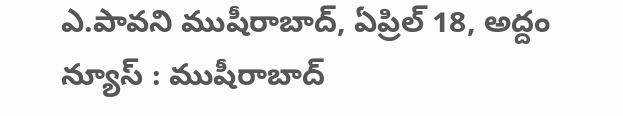ఎ.పావని ముషీరాబాద్, ఏప్రిల్ 18, అద్దం న్యూస్ : ముషీరాబాద్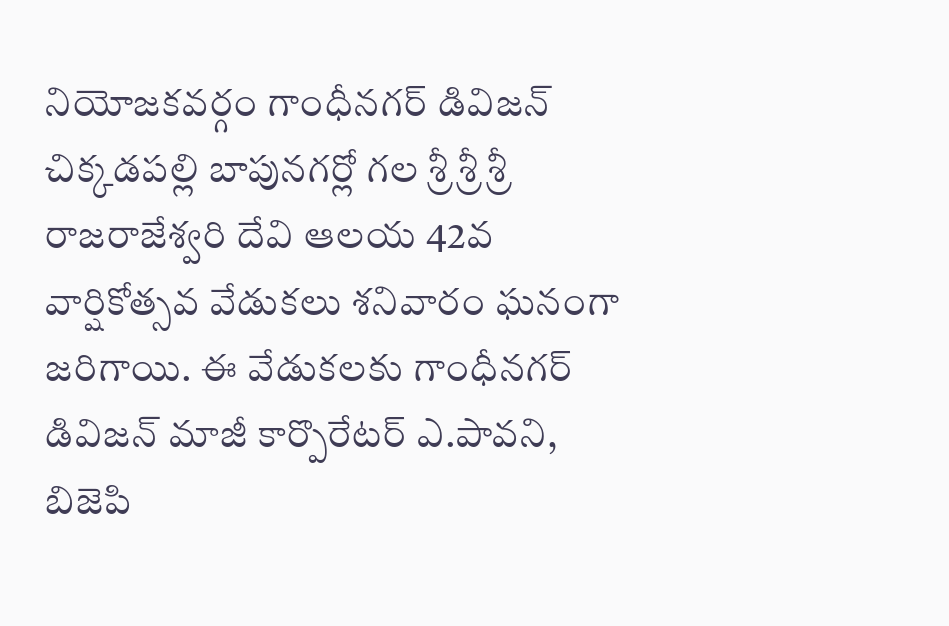నియోజకవర్గం గాంధీనగర్ డివిజన్ చిక్కడపల్లి బాపునగర్లో గల శ్రీ శ్రీ శ్రీ రాజరాజేశ్వరి దేవి ఆలయ 42వ వార్షికోత్సవ వేడుకలు శనివారం ఘనంగా జరిగాయి. ఈ వేడుకలకు గాంధీనగర్ డివిజన్ మాజీ కార్పొరేటర్ ఎ.పావని, బిజెపి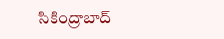సికింద్రాబాద్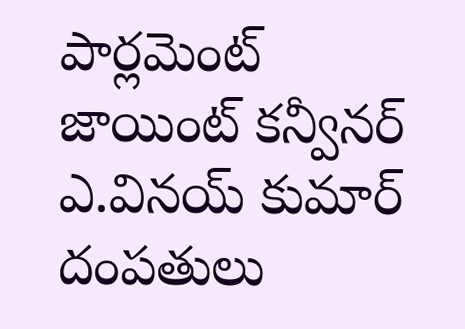పార్లమెంట్ జాయింట్ కన్వీనర్ ఎ.వినయ్ కుమార్ దంపతులు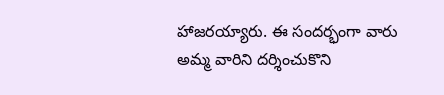హాజరయ్యారు. ఈ సందర్భంగా వారు అమ్మ వారిని దర్శించుకొని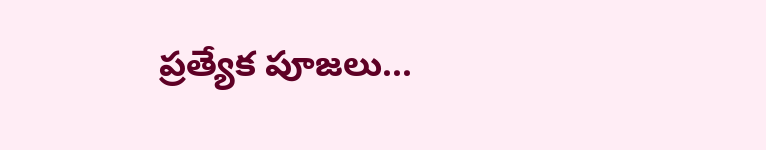ప్రత్యేక పూజలు...